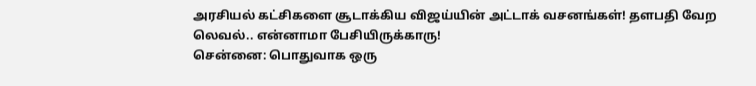அரசியல் கட்சிகளை சூடாக்கிய விஜய்யின் அட்டாக் வசனங்கள்! தளபதி வேற லெவல்.. என்னாமா பேசியிருக்காரு!
சென்னை: பொதுவாக ஒரு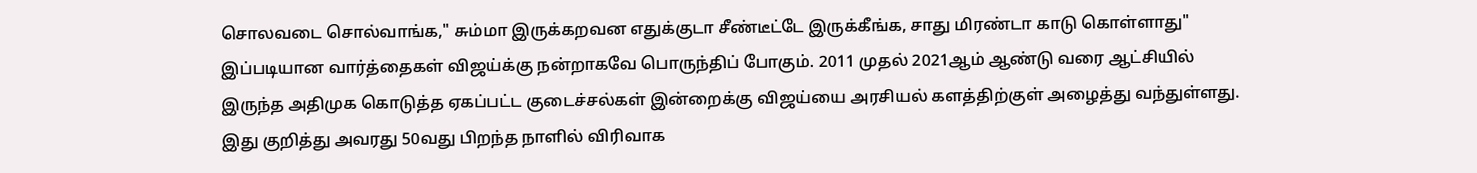சொலவடை சொல்வாங்க," சும்மா இருக்கறவன எதுக்குடா சீண்டீட்டே இருக்கீங்க, சாது மிரண்டா காடு கொள்ளாது" இப்படியான வார்த்தைகள் விஜய்க்கு நன்றாகவே பொருந்திப் போகும். 2011 முதல் 2021ஆம் ஆண்டு வரை ஆட்சியில் இருந்த அதிமுக கொடுத்த ஏகப்பட்ட குடைச்சல்கள் இன்றைக்கு விஜய்யை அரசியல் களத்திற்குள் அழைத்து வந்துள்ளது. இது குறித்து அவரது 50வது பிறந்த நாளில் விரிவாக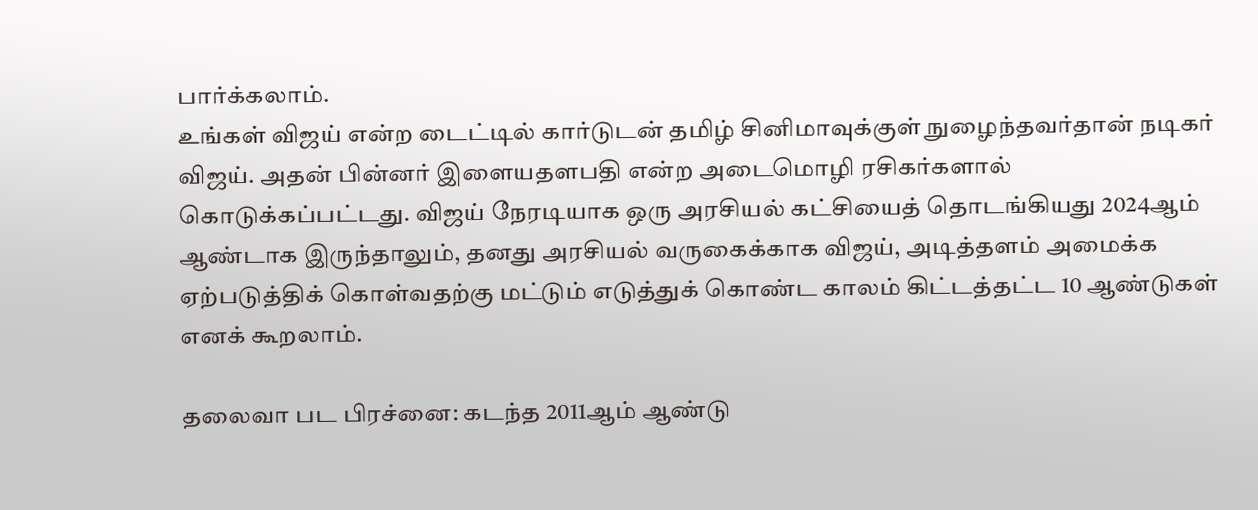பார்க்கலாம்.
உங்கள் விஜய் என்ற டைட்டில் கார்டுடன் தமிழ் சினிமாவுக்குள் நுழைந்தவர்தான் நடிகர் விஜய். அதன் பின்னர் இளையதளபதி என்ற அடைமொழி ரசிகர்களால் கொடுக்கப்பட்டது. விஜய் நேரடியாக ஒரு அரசியல் கட்சியைத் தொடங்கியது 2024ஆம் ஆண்டாக இருந்தாலும், தனது அரசியல் வருகைக்காக விஜய், அடித்தளம் அமைக்க ஏற்படுத்திக் கொள்வதற்கு மட்டும் எடுத்துக் கொண்ட காலம் கிட்டத்தட்ட 10 ஆண்டுகள் எனக் கூறலாம்.

தலைவா பட பிரச்னை: கடந்த 2011ஆம் ஆண்டு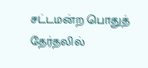சட்டமன்ற பொதுத் தேர்தலில்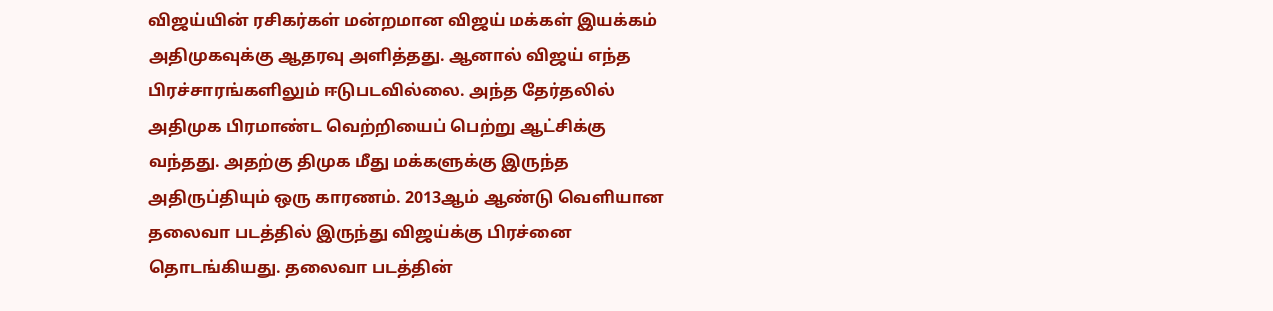விஜய்யின் ரசிகர்கள் மன்றமான விஜய் மக்கள் இயக்கம் அதிமுகவுக்கு ஆதரவு அளித்தது. ஆனால் விஜய் எந்த பிரச்சாரங்களிலும் ஈடுபடவில்லை. அந்த தேர்தலில் அதிமுக பிரமாண்ட வெற்றியைப் பெற்று ஆட்சிக்கு வந்தது. அதற்கு திமுக மீது மக்களுக்கு இருந்த அதிருப்தியும் ஒரு காரணம். 2013ஆம் ஆண்டு வெளியான தலைவா படத்தில் இருந்து விஜய்க்கு பிரச்னை தொடங்கியது. தலைவா படத்தின்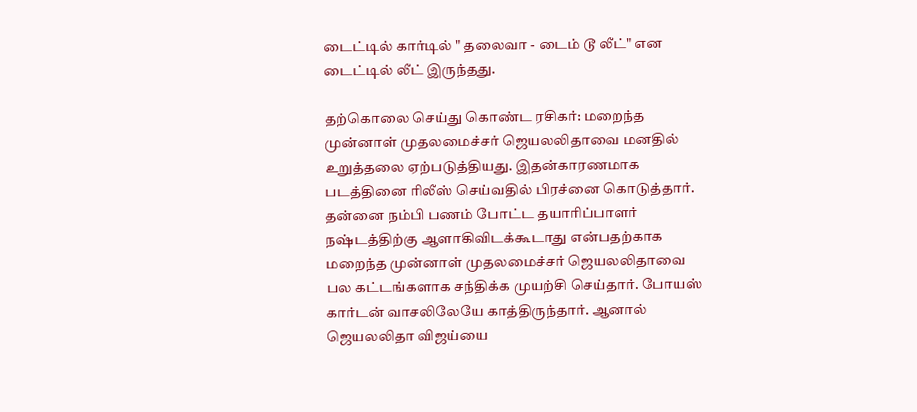டைட்டில் கார்டில் " தலைவா - டைம் டூ லீட்" என டைட்டில் லீட் இருந்தது.

தற்கொலை செய்து கொண்ட ரசிகர்: மறைந்த முன்னாள் முதலமைச்சர் ஜெயலலிதாவை மனதில் உறுத்தலை ஏற்படுத்தியது. இதன்காரணமாக படத்தினை ரிலீஸ் செய்வதில் பிரச்னை கொடுத்தார். தன்னை நம்பி பணம் போட்ட தயாரிப்பாளர் நஷ்டத்திற்கு ஆளாகிவிடக்கூடாது என்பதற்காக மறைந்த முன்னாள் முதலமைச்சர் ஜெயலலிதாவை பல கட்டங்களாக சந்திக்க முயற்சி செய்தார். போயஸ் கார்டன் வாசலிலேயே காத்திருந்தார். ஆனால் ஜெயலலிதா விஜய்யை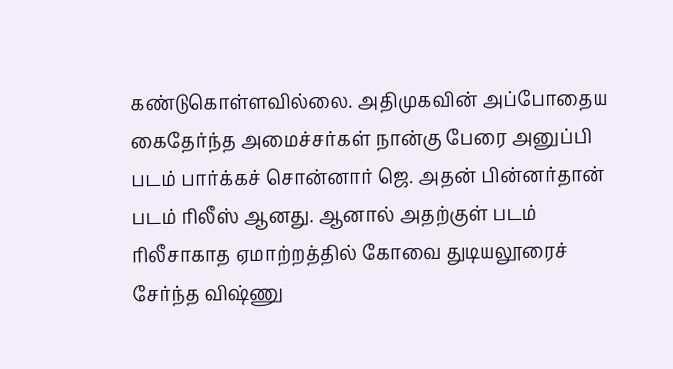கண்டுகொள்ளவில்லை. அதிமுகவின் அப்போதைய கைதேர்ந்த அமைச்சர்கள் நான்கு பேரை அனுப்பி படம் பார்க்கச் சொன்னார் ஜெ. அதன் பின்னர்தான் படம் ரிலீஸ் ஆனது. ஆனால் அதற்குள் படம் ரிலீசாகாத ஏமாற்றத்தில் கோவை துடியலூரைச் சேர்ந்த விஷ்ணு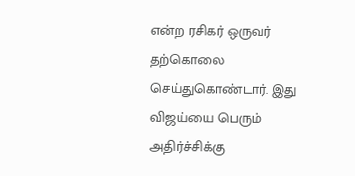என்ற ரசிகர் ஒருவர் தற்கொலை செய்துகொண்டார். இது விஜய்யை பெரும் அதிர்ச்சிக்கு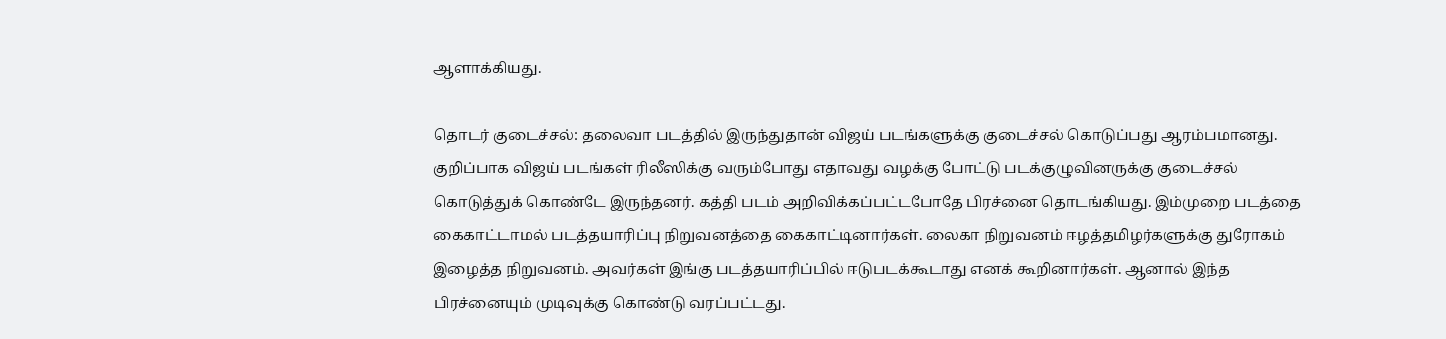ஆளாக்கியது.

தொடர் குடைச்சல்: தலைவா படத்தில் இருந்துதான் விஜய் படங்களுக்கு குடைச்சல் கொடுப்பது ஆரம்பமானது. குறிப்பாக விஜய் படங்கள் ரிலீஸிக்கு வரும்போது எதாவது வழக்கு போட்டு படக்குழுவினருக்கு குடைச்சல் கொடுத்துக் கொண்டே இருந்தனர். கத்தி படம் அறிவிக்கப்பட்டபோதே பிரச்னை தொடங்கியது. இம்முறை படத்தை கைகாட்டாமல் படத்தயாரிப்பு நிறுவனத்தை கைகாட்டினார்கள். லைகா நிறுவனம் ஈழத்தமிழர்களுக்கு துரோகம் இழைத்த நிறுவனம். அவர்கள் இங்கு படத்தயாரிப்பில் ஈடுபடக்கூடாது எனக் கூறினார்கள். ஆனால் இந்த பிரச்னையும் முடிவுக்கு கொண்டு வரப்பட்டது.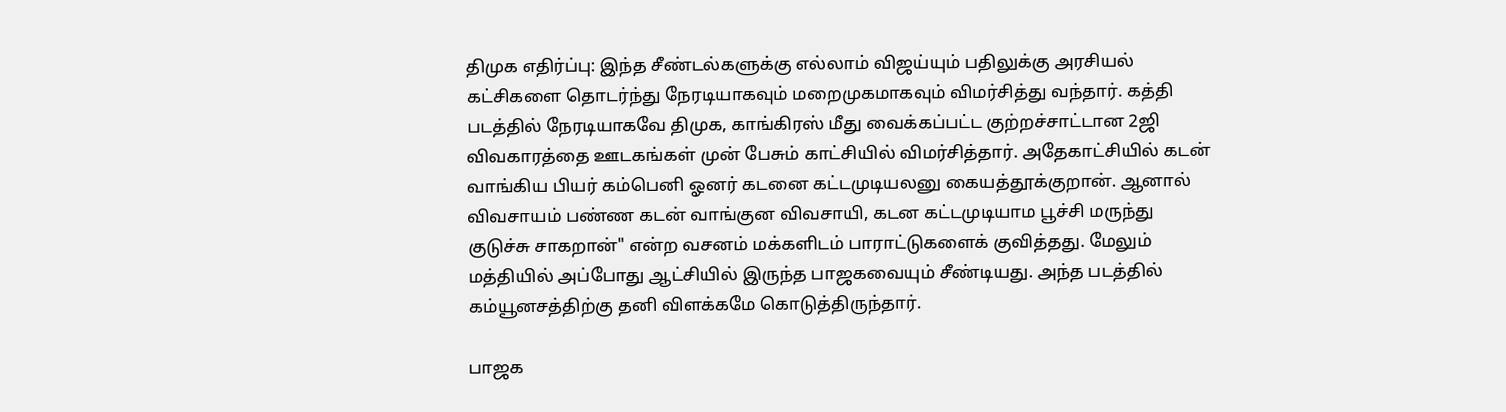திமுக எதிர்ப்பு: இந்த சீண்டல்களுக்கு எல்லாம் விஜய்யும் பதிலுக்கு அரசியல் கட்சிகளை தொடர்ந்து நேரடியாகவும் மறைமுகமாகவும் விமர்சித்து வந்தார். கத்தி படத்தில் நேரடியாகவே திமுக, காங்கிரஸ் மீது வைக்கப்பட்ட குற்றச்சாட்டான 2ஜி விவகாரத்தை ஊடகங்கள் முன் பேசும் காட்சியில் விமர்சித்தார். அதேகாட்சியில் கடன் வாங்கிய பியர் கம்பெனி ஓனர் கடனை கட்டமுடியலனு கையத்தூக்குறான். ஆனால் விவசாயம் பண்ண கடன் வாங்குன விவசாயி, கடன கட்டமுடியாம பூச்சி மருந்து குடுச்சு சாகறான்" என்ற வசனம் மக்களிடம் பாராட்டுகளைக் குவித்தது. மேலும் மத்தியில் அப்போது ஆட்சியில் இருந்த பாஜகவையும் சீண்டியது. அந்த படத்தில் கம்யூனசத்திற்கு தனி விளக்கமே கொடுத்திருந்தார்.

பாஜக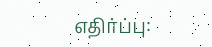எதிர்ப்பு: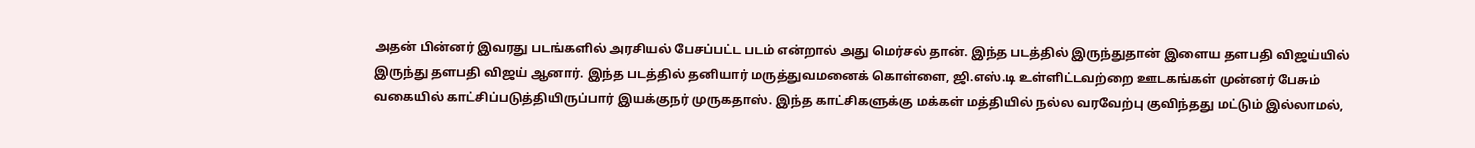அதன் பின்னர் இவரது படங்களில் அரசியல் பேசப்பட்ட படம் என்றால் அது மெர்சல் தான். இந்த படத்தில் இருந்துதான் இளைய தளபதி விஜய்யில் இருந்து தளபதி விஜய் ஆனார். இந்த படத்தில் தனியார் மருத்துவமனைக் கொள்ளை, ஜி.எஸ்.டி உள்ளிட்டவற்றை ஊடகங்கள் முன்னர் பேசும் வகையில் காட்சிப்படுத்தியிருப்பார் இயக்குநர் முருகதாஸ். இந்த காட்சிகளுக்கு மக்கள் மத்தியில் நல்ல வரவேற்பு குவிந்தது மட்டும் இல்லாமல்,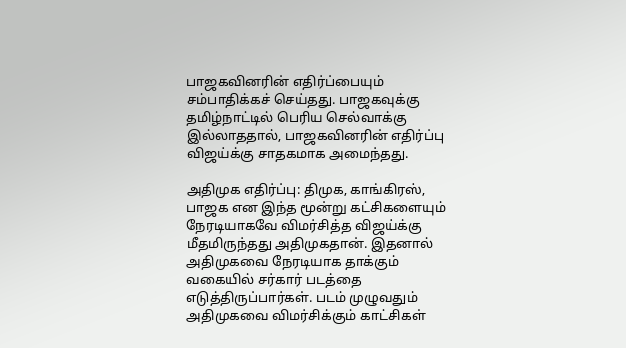பாஜகவினரின் எதிர்ப்பையும் சம்பாதிக்கச் செய்தது. பாஜகவுக்கு தமிழ்நாட்டில் பெரிய செல்வாக்கு இல்லாததால், பாஜகவினரின் எதிர்ப்பு விஜய்க்கு சாதகமாக அமைந்தது.

அதிமுக எதிர்ப்பு: திமுக, காங்கிரஸ், பாஜக என இந்த மூன்று கட்சிகளையும் நேரடியாகவே விமர்சித்த விஜய்க்கு மீதமிருந்தது அதிமுகதான். இதனால் அதிமுகவை நேரடியாக தாக்கும் வகையில் சர்கார் படத்தை எடுத்திருப்பார்கள். படம் முழுவதும் அதிமுகவை விமர்சிக்கும் காட்சிகள்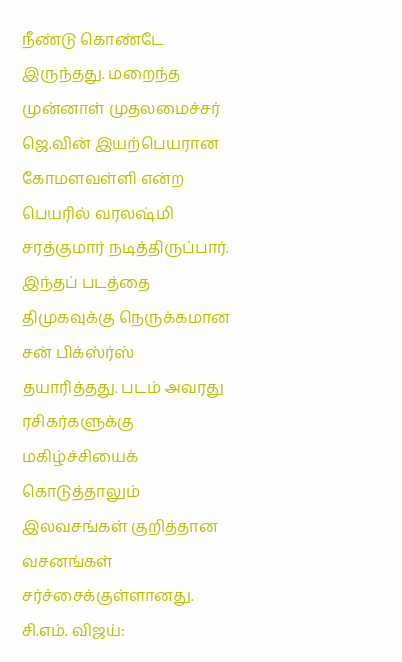நீண்டு கொண்டே இருந்தது. மறைந்த முன்னாள் முதலமைச்சர் ஜெ.வின் இயற்பெயரான கோமளவள்ளி என்ற பெயரில் வரலஷ்மி சரத்குமார் நடித்திருப்பார். இந்தப் படத்தை திமுகவுக்கு நெருக்கமான சன் பிக்ஸ்ர்ஸ் தயாரித்தது. படம் அவரது ரசிகர்களுக்கு மகிழ்ச்சியைக் கொடுத்தாலும் இலவசங்கள் குறித்தான வசனங்கள் சர்ச்சைக்குள்ளானது.
சி.எம். விஜய்: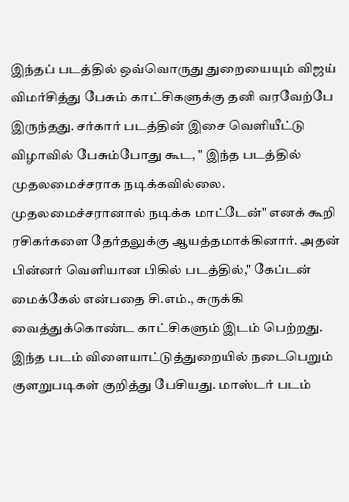இந்தப் படத்தில் ஒவ்வொருது துறையையும் விஜய் விமர்சித்து பேசும் காட்சிகளுக்கு தனி வரவேற்பே இருந்தது. சர்கார் படத்தின் இசை வெளியீட்டு விழாவில் பேசும்போது கூட, " இந்த படத்தில் முதலமைச்சராக நடிக்கவில்லை. முதலமைச்சரானால் நடிக்க மாட்டேன்" எனக் கூறி ரசிகர்களை தேர்தலுக்கு ஆயத்தமாக்கினார். அதன் பின்னர் வெளியான பிகில் படத்தில்," கேப்டன் மைக்கேல் என்பதை சி.எம்., சுருக்கி வைத்துக்கொண்ட காட்சிகளும் இடம் பெற்றது. இந்த படம் விளையாட்டுத்துறையில் நடைபெறும் குளறுபடிகள் குறித்து பேசியது. மாஸ்டர் படம்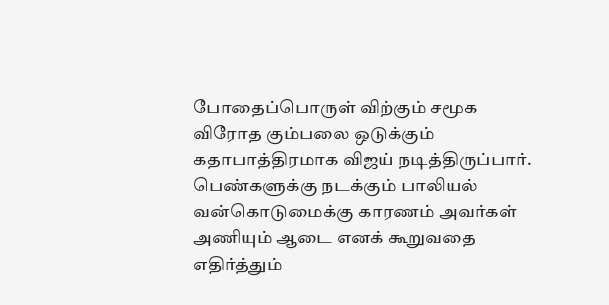போதைப்பொருள் விற்கும் சமூக விரோத கும்பலை ஒடுக்கும் கதாபாத்திரமாக விஜய் நடித்திருப்பார். பெண்களுக்கு நடக்கும் பாலியல் வன்கொடுமைக்கு காரணம் அவர்கள் அணியும் ஆடை எனக் கூறுவதை எதிர்த்தும்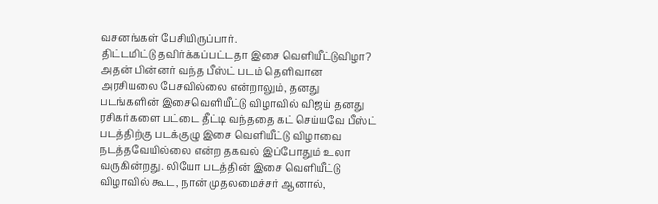வசனங்கள் பேசியிருப்பார்.
திட்டமிட்டு தவிர்க்கப்பட்டதா இசை வெளியீட்டுவிழா? அதன் பின்னர் வந்த பீஸ்ட் படம் தெளிவான அரசியலை பேசவில்லை என்றாலும், தனது படங்களின் இசைவெளியீட்டு விழாவில் விஜய் தனது ரசிகர்களை பட்டை தீட்டி வந்ததை கட் செய்யவே பீஸ்ட் படத்திற்கு படக்குழு இசை வெளியீட்டு விழாவை நடத்தவேயில்லை என்ற தகவல் இப்போதும் உலா வருகின்றது. லியோ படத்தின் இசை வெளியீட்டு விழாவில் கூட, நான் முதலமைச்சர் ஆனால்,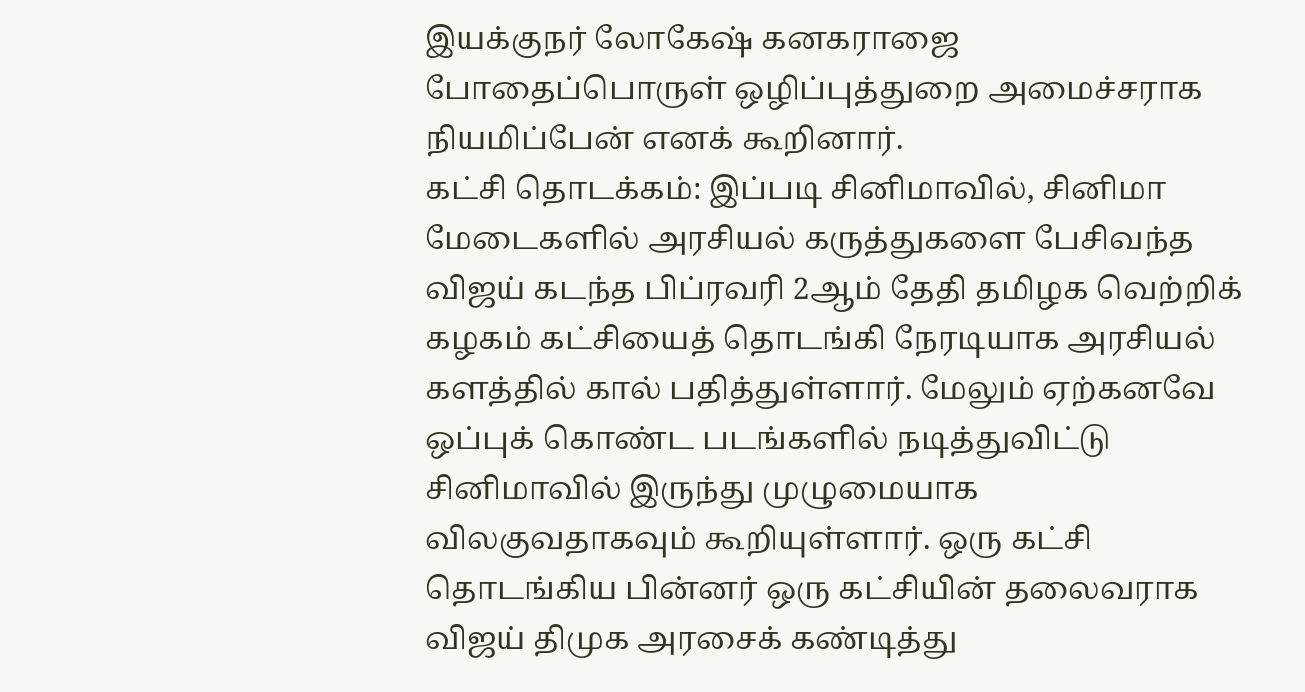இயக்குநர் லோகேஷ் கனகராஜை போதைப்பொருள் ஒழிப்புத்துறை அமைச்சராக நியமிப்பேன் எனக் கூறினார்.
கட்சி தொடக்கம்: இப்படி சினிமாவில், சினிமா மேடைகளில் அரசியல் கருத்துகளை பேசிவந்த விஜய் கடந்த பிப்ரவரி 2ஆம் தேதி தமிழக வெற்றிக் கழகம் கட்சியைத் தொடங்கி நேரடியாக அரசியல் களத்தில் கால் பதித்துள்ளார். மேலும் ஏற்கனவே ஒப்புக் கொண்ட படங்களில் நடித்துவிட்டு சினிமாவில் இருந்து முழுமையாக விலகுவதாகவும் கூறியுள்ளார். ஒரு கட்சி தொடங்கிய பின்னர் ஒரு கட்சியின் தலைவராக விஜய் திமுக அரசைக் கண்டித்து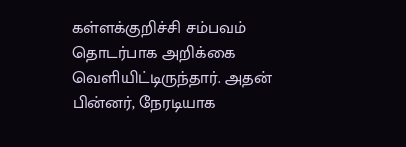கள்ளக்குறிச்சி சம்பவம் தொடர்பாக அறிக்கை வெளியிட்டிருந்தார். அதன் பின்னர், நேரடியாக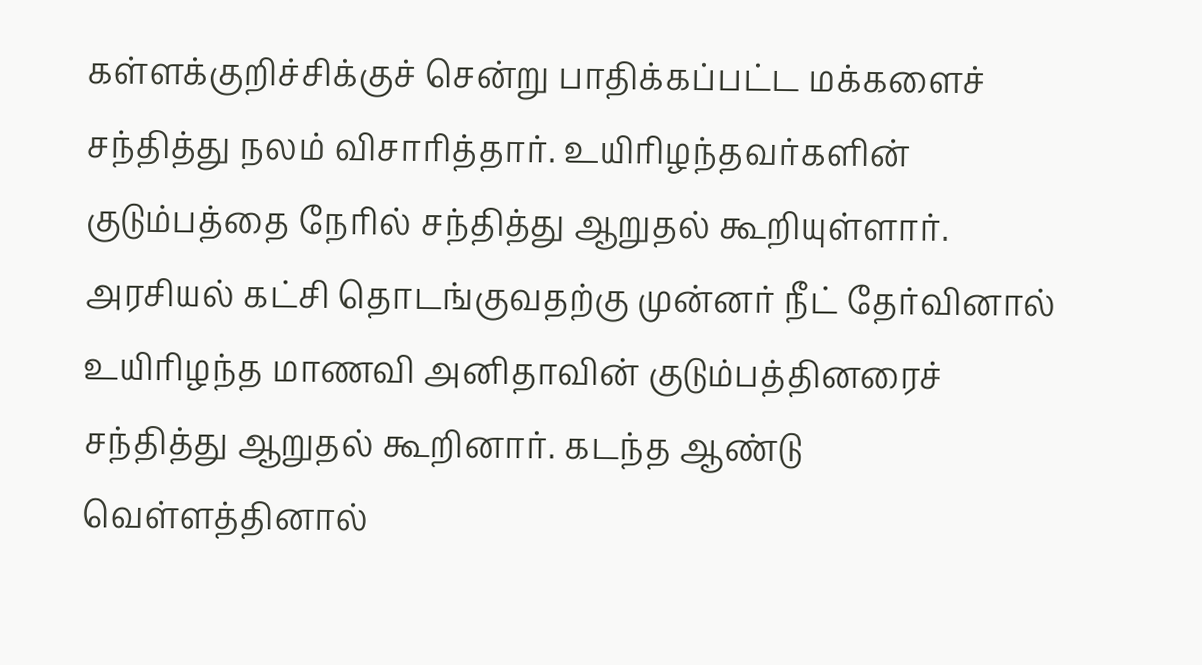கள்ளக்குறிச்சிக்குச் சென்று பாதிக்கப்பட்ட மக்களைச் சந்தித்து நலம் விசாரித்தார். உயிரிழந்தவர்களின் குடும்பத்தை நேரில் சந்தித்து ஆறுதல் கூறியுள்ளார். அரசியல் கட்சி தொடங்குவதற்கு முன்னர் நீட் தேர்வினால் உயிரிழந்த மாணவி அனிதாவின் குடும்பத்தினரைச் சந்தித்து ஆறுதல் கூறினார். கடந்த ஆண்டு வெள்ளத்தினால்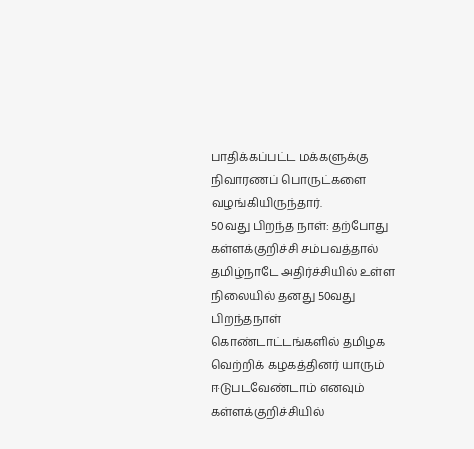பாதிக்கப்பட்ட மக்களுக்கு நிவாரணப் பொருட்களை வழங்கியிருந்தார்.
50வது பிறந்த நாள்: தற்போது கள்ளக்குறிச்சி சம்பவத்தால் தமிழ்நாடே அதிர்ச்சியில் உள்ள நிலையில் தனது 50வது பிறந்தநாள் கொண்டாட்டங்களில் தமிழக வெற்றிக் கழகத்தினர் யாரும் ஈடுபடவேண்டாம் எனவும் கள்ளக்குறிச்சியில்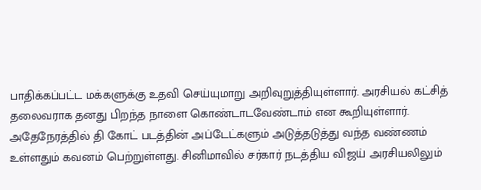பாதிக்கப்பட்ட மக்களுக்கு உதவி செய்யுமாறு அறிவுறுத்தியுள்ளார். அரசியல் கட்சித் தலைவராக தனது பிறந்த நாளை கொண்டாடவேண்டாம் என கூறியுள்ளார். அதேநேரத்தில் தி கோட் படத்தின் அப்டேட்களும் அடுத்தடுத்து வந்த வண்ணம் உள்ளதும் கவனம் பெற்றுள்ளது. சினிமாவில் சர்கார் நடத்திய விஜய் அரசியலிலும்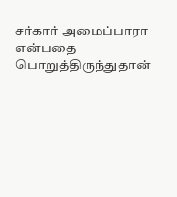சர்கார் அமைப்பாரா என்பதை பொறுத்திருந்துதான்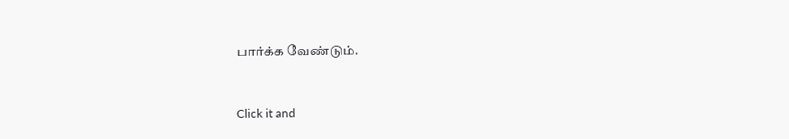பார்க்க வேண்டும்.


Click it and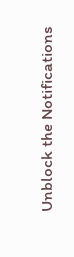Unblock the Notifications